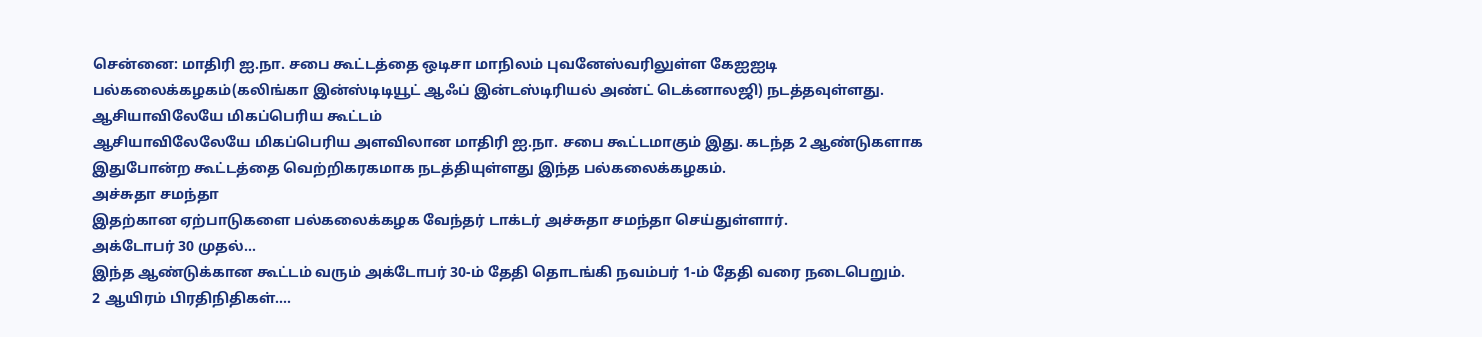சென்னை: மாதிரி ஐ.நா. சபை கூட்டத்தை ஒடிசா மாநிலம் புவனேஸ்வரிலுள்ள கேஐஐடி பல்கலைக்கழகம்(கலிங்கா இன்ஸ்டிடியூட் ஆஃப் இன்டஸ்டிரியல் அண்ட் டெக்னாலஜி) நடத்தவுள்ளது.
ஆசியாவிலேயே மிகப்பெரிய கூட்டம்
ஆசியாவிலேலேயே மிகப்பெரிய அளவிலான மாதிரி ஐ.நா. சபை கூட்டமாகும் இது. கடந்த 2 ஆண்டுகளாக இதுபோன்ற கூட்டத்தை வெற்றிகரகமாக நடத்தியுள்ளது இந்த பல்கலைக்கழகம்.
அச்சுதா சமந்தா
இதற்கான ஏற்பாடுகளை பல்கலைக்கழக வேந்தர் டாக்டர் அச்சுதா சமந்தா செய்துள்ளார்.
அக்டோபர் 30 முதல்...
இந்த ஆண்டுக்கான கூட்டம் வரும் அக்டோபர் 30-ம் தேதி தொடங்கி நவம்பர் 1-ம் தேதி வரை நடைபெறும்.
2 ஆயிரம் பிரதிநிதிகள்....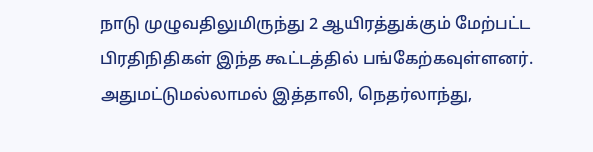நாடு முழுவதிலுமிருந்து 2 ஆயிரத்துக்கும் மேற்பட்ட பிரதிநிதிகள் இந்த கூட்டத்தில் பங்கேற்கவுள்ளனர். அதுமட்டுமல்லாமல் இத்தாலி, நெதர்லாந்து,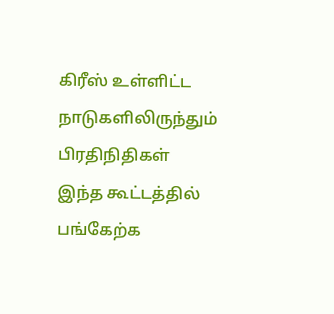கிரீஸ் உள்ளிட்ட நாடுகளிலிருந்தும் பிரதிநிதிகள் இந்த கூட்டத்தில் பங்கேற்க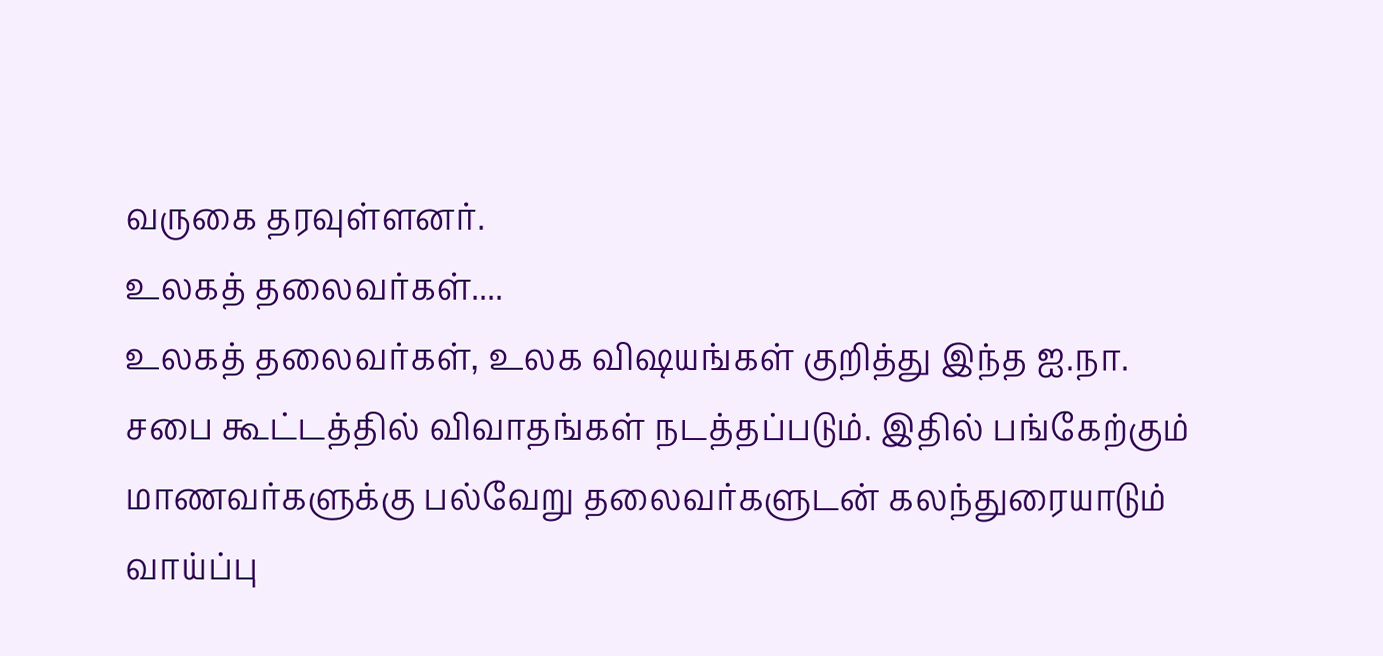வருகை தரவுள்ளனர்.
உலகத் தலைவர்கள்....
உலகத் தலைவர்கள், உலக விஷயங்கள் குறித்து இந்த ஐ.நா. சபை கூட்டத்தில் விவாதங்கள் நடத்தப்படும். இதில் பங்கேற்கும் மாணவர்களுக்கு பல்வேறு தலைவர்களுடன் கலந்துரையாடும் வாய்ப்பு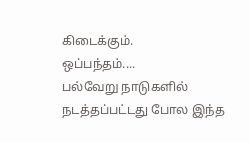கிடைக்கும்.
ஒப்பந்தம்....
பல்வேறு நாடுகளில் நடத்தப்பட்டது போல இந்த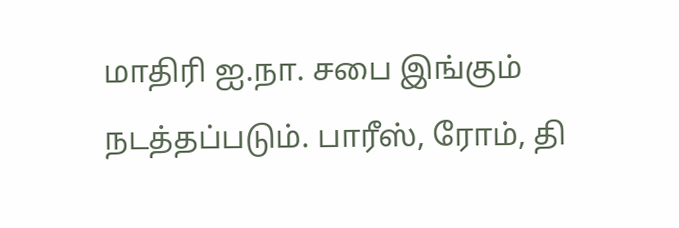மாதிரி ஐ.நா. சபை இங்கும் நடத்தப்படும். பாரீஸ், ரோம், தி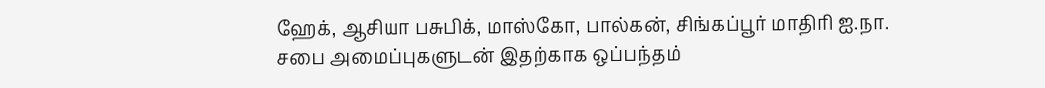ஹேக், ஆசியா பசுபிக், மாஸ்கோ, பால்கன், சிங்கப்பூர் மாதிரி ஐ.நா. சபை அமைப்புகளுடன் இதற்காக ஒப்பந்தம்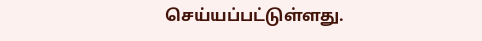செய்யப்பட்டுள்ளது.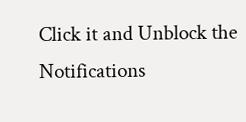Click it and Unblock the Notifications